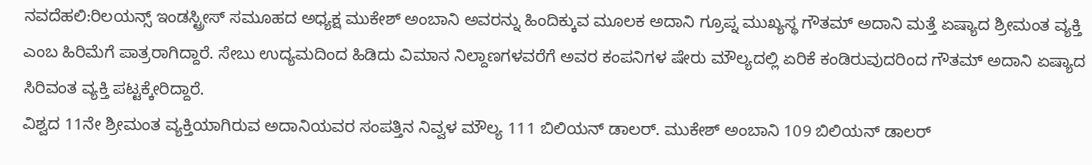ನವದೆಹಲಿ:ರಿಲಯನ್ಸ್ ಇಂಡಸ್ಟ್ರೀಸ್ ಸಮೂಹದ ಅಧ್ಯಕ್ಷ ಮುಕೇಶ್ ಅಂಬಾನಿ ಅವರನ್ನು ಹಿಂದಿಕ್ಕುವ ಮೂಲಕ ಅದಾನಿ ಗ್ರೂಪ್ನ ಮುಖ್ಯಸ್ಥ ಗೌತಮ್ ಅದಾನಿ ಮತ್ತೆ ಏಷ್ಯಾದ ಶ್ರೀಮಂತ ವ್ಯಕ್ತಿ ಎಂಬ ಹಿರಿಮೆಗೆ ಪಾತ್ರರಾಗಿದ್ದಾರೆ. ಸೇಬು ಉದ್ಯಮದಿಂದ ಹಿಡಿದು ವಿಮಾನ ನಿಲ್ದಾಣಗಳವರೆಗೆ ಅವರ ಕಂಪನಿಗಳ ಷೇರು ಮೌಲ್ಯದಲ್ಲಿ ಏರಿಕೆ ಕಂಡಿರುವುದರಿಂದ ಗೌತಮ್ ಅದಾನಿ ಏಷ್ಯಾದ ಸಿರಿವಂತ ವ್ಯಕ್ತಿ ಪಟ್ಟಕ್ಕೇರಿದ್ದಾರೆ.
ವಿಶ್ವದ 11ನೇ ಶ್ರೀಮಂತ ವ್ಯಕ್ತಿಯಾಗಿರುವ ಅದಾನಿಯವರ ಸಂಪತ್ತಿನ ನಿವ್ವಳ ಮೌಲ್ಯ 111 ಬಿಲಿಯನ್ ಡಾಲರ್. ಮುಕೇಶ್ ಅಂಬಾನಿ 109 ಬಿಲಿಯನ್ ಡಾಲರ್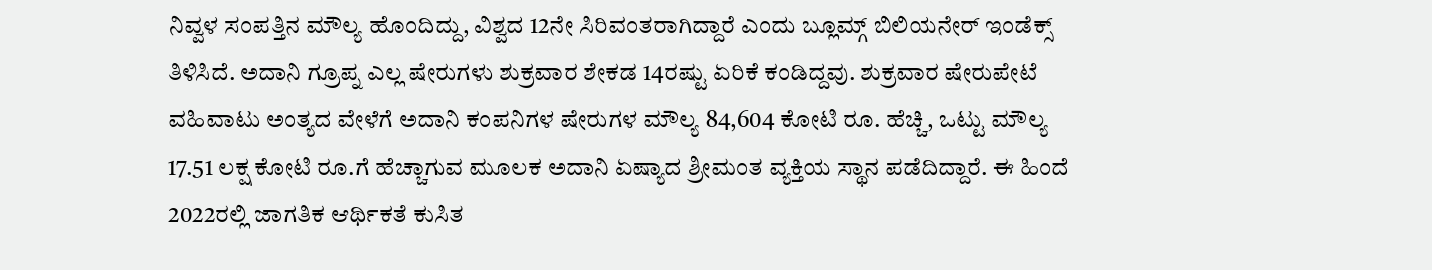ನಿವ್ವಳ ಸಂಪತ್ತಿನ ಮೌಲ್ಯ ಹೊಂದಿದ್ದು, ವಿಶ್ವದ 12ನೇ ಸಿರಿವಂತರಾಗಿದ್ದಾರೆ ಎಂದು ಬ್ಲೂಮ್ಗ್ ಬಿಲಿಯನೇರ್ ಇಂಡೆಕ್ಸ್ ತಿಳಿಸಿದೆ. ಅದಾನಿ ಗ್ರೂಪ್ನ ಎಲ್ಲ ಷೇರುಗಳು ಶುಕ್ರವಾರ ಶೇಕಡ 14ರಷ್ಟು ಏರಿಕೆ ಕಂಡಿದ್ದವು. ಶುಕ್ರವಾರ ಷೇರುಪೇಟೆ ವಹಿವಾಟು ಅಂತ್ಯದ ವೇಳೆಗೆ ಅದಾನಿ ಕಂಪನಿಗಳ ಷೇರುಗಳ ಮೌಲ್ಯ 84,604 ಕೋಟಿ ರೂ. ಹೆಚ್ಚಿ, ಒಟ್ಟು ಮೌಲ್ಯ 17.51 ಲಕ್ಷ ಕೋಟಿ ರೂ.ಗೆ ಹೆಚ್ಚಾಗುವ ಮೂಲಕ ಅದಾನಿ ಏಷ್ಯಾದ ಶ್ರೀಮಂತ ವ್ಯಕ್ತಿಯ ಸ್ಥಾನ ಪಡೆದಿದ್ದಾರೆ. ಈ ಹಿಂದೆ 2022ರಲ್ಲಿ ಜಾಗತಿಕ ಆರ್ಥಿಕತೆ ಕುಸಿತ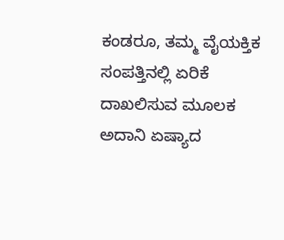ಕಂಡರೂ, ತಮ್ಮ ವೈಯಕ್ತಿಕ ಸಂಪತ್ತಿನಲ್ಲಿ ಏರಿಕೆ ದಾಖಲಿಸುವ ಮೂಲಕ ಅದಾನಿ ಏಷ್ಯಾದ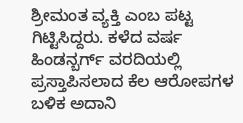ಶ್ರೀಮಂತ ವ್ಯಕ್ತಿ ಎಂಬ ಪಟ್ಟ ಗಿಟ್ಟಿಸಿದ್ದರು. ಕಳೆದ ವರ್ಷ ಹಿಂಡನ್ಬರ್ಗ್ ವರದಿಯಲ್ಲಿ ಪ್ರಸ್ತಾಪಿಸಲಾದ ಕೆಲ ಆರೋಪಗಳ ಬಳಿಕ ಅದಾನಿ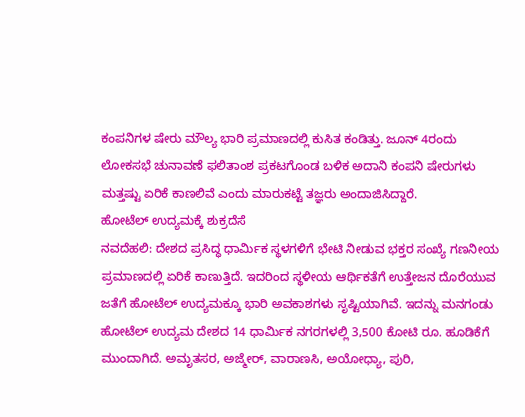ಕಂಪನಿಗಳ ಷೇರು ಮೌಲ್ಯ ಭಾರಿ ಪ್ರಮಾಣದಲ್ಲಿ ಕುಸಿತ ಕಂಡಿತ್ತು. ಜೂನ್ 4ರಂದು ಲೋಕಸಭೆ ಚುನಾವಣೆ ಫಲಿತಾಂಶ ಪ್ರಕಟಗೊಂಡ ಬಳಿಕ ಅದಾನಿ ಕಂಪನಿ ಷೇರುಗಳು ಮತ್ತಷ್ಟು ಏರಿಕೆ ಕಾಣಲಿವೆ ಎಂದು ಮಾರುಕಟ್ಟೆ ತಜ್ಞರು ಅಂದಾಜಿಸಿದ್ದಾರೆ.
ಹೋಟೆಲ್ ಉದ್ಯಮಕ್ಕೆ ಶುಕ್ರದೆಸೆ
ನವದೆಹಲಿ: ದೇಶದ ಪ್ರಸಿದ್ಧ ಧಾರ್ವಿುಕ ಸ್ಥಳಗಳಿಗೆ ಭೇಟಿ ನೀಡುವ ಭಕ್ತರ ಸಂಖ್ಯೆ ಗಣನೀಯ ಪ್ರಮಾಣದಲ್ಲಿ ಏರಿಕೆ ಕಾಣುತ್ತಿದೆ. ಇದರಿಂದ ಸ್ಥಳೀಯ ಆರ್ಥಿಕತೆಗೆ ಉತ್ತೇಜನ ದೊರೆಯುವ ಜತೆಗೆ ಹೋಟೆಲ್ ಉದ್ಯಮಕ್ಕೂ ಭಾರಿ ಅವಕಾಶಗಳು ಸೃಷ್ಟಿಯಾಗಿವೆ. ಇದನ್ನು ಮನಗಂಡು ಹೋಟೆಲ್ ಉದ್ಯಮ ದೇಶದ 14 ಧಾರ್ವಿುಕ ನಗರಗಳಲ್ಲಿ 3,500 ಕೋಟಿ ರೂ. ಹೂಡಿಕೆಗೆ ಮುಂದಾಗಿದೆ. ಅಮೃತಸರ, ಅಜ್ಮೇರ್, ವಾರಾಣಸಿ, ಅಯೋಧ್ಯಾ, ಪುರಿ,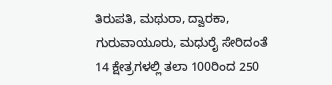ತಿರುಪತಿ, ಮಥುರಾ, ದ್ವಾರಕಾ, ಗುರುವಾಯೂರು, ಮಧುರೈ ಸೇರಿದಂತೆ 14 ಕ್ಷೇತ್ರಗಳಲ್ಲಿ ತಲಾ 100ರಿಂದ 250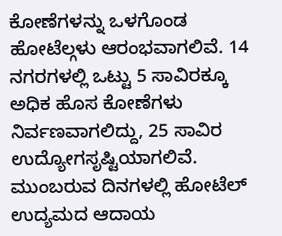ಕೋಣೆಗಳನ್ನು ಒಳಗೊಂಡ ಹೋಟೆಲ್ಗಳು ಆರಂಭವಾಗಲಿವೆ. 14 ನಗರಗಳಲ್ಲಿ ಒಟ್ಟು 5 ಸಾವಿರಕ್ಕೂ ಅಧಿಕ ಹೊಸ ಕೋಣೆಗಳು ನಿರ್ವಣವಾಗಲಿದ್ದು, 25 ಸಾವಿರ ಉದ್ಯೋಗಸೃಷ್ಟಿಯಾಗಲಿವೆ. ಮುಂಬರುವ ದಿನಗಳಲ್ಲಿ ಹೋಟೆಲ್ ಉದ್ಯಮದ ಆದಾಯ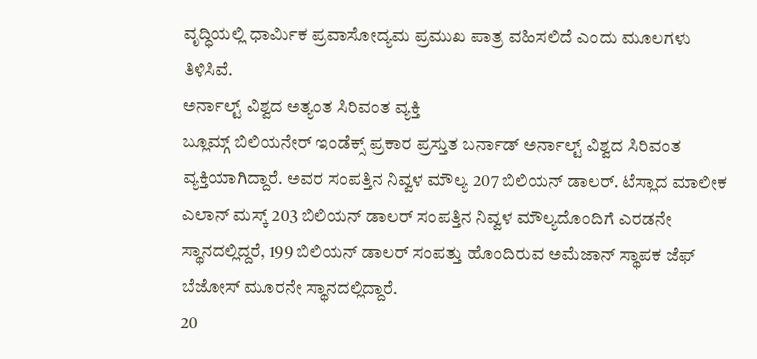ವೃದ್ಧಿಯಲ್ಲಿ ಧಾರ್ವಿುಕ ಪ್ರವಾಸೋದ್ಯಮ ಪ್ರಮುಖ ಪಾತ್ರ ವಹಿಸಲಿದೆ ಎಂದು ಮೂಲಗಳು ತಿಳಿಸಿವೆ.
ಅರ್ನಾಲ್ಟ್ ವಿಶ್ವದ ಅತ್ಯಂತ ಸಿರಿವಂತ ವ್ಯಕ್ತಿ
ಬ್ಲೂಮ್ಗ್ ಬಿಲಿಯನೇರ್ ಇಂಡೆಕ್ಸ್ ಪ್ರಕಾರ ಪ್ರಸ್ತುತ ಬರ್ನಾಡ್ ಅರ್ನಾಲ್ಟ್ ವಿಶ್ವದ ಸಿರಿವಂತ ವ್ಯಕ್ತಿಯಾಗಿದ್ದಾರೆ. ಅವರ ಸಂಪತ್ತಿನ ನಿವ್ವಳ ಮೌಲ್ಯ 207 ಬಿಲಿಯನ್ ಡಾಲರ್. ಟೆಸ್ಲಾದ ಮಾಲೀಕ ಎಲಾನ್ ಮಸ್ಕ್ 203 ಬಿಲಿಯನ್ ಡಾಲರ್ ಸಂಪತ್ತಿನ ನಿವ್ವಳ ಮೌಲ್ಯದೊಂದಿಗೆ ಎರಡನೇ ಸ್ಥಾನದಲ್ಲಿದ್ದರೆ, 199 ಬಿಲಿಯನ್ ಡಾಲರ್ ಸಂಪತ್ತು ಹೊಂದಿರುವ ಅಮೆಜಾನ್ ಸ್ಥಾಪಕ ಜೆಫ್ ಬೆಜೋಸ್ ಮೂರನೇ ಸ್ಥಾನದಲ್ಲಿದ್ದಾರೆ.
20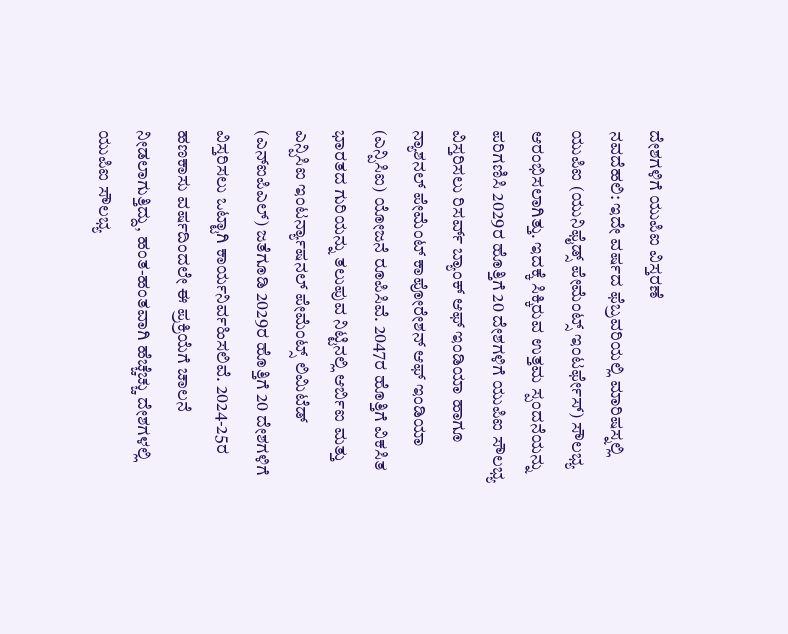ದೇಶಗಳಿಗೆ ಯುಪಿಐ ವಿಸ್ತರಣೆ
ನವದೆಹಲಿ: ಇದೇ ವರ್ಷದ ಫೆಬ್ರವರಿಯಲ್ಲಿ ಮಾರಿಷಸ್ನಲ್ಲಿ ಯುಪಿಐ (ಯುನಿಫೈಡ್ಸ್ ಪೇಮೆಂಟ್ಸ್ ಇಂಟರ್ಫೇಸ್) ಸೌಲಭ್ಯ ಆರಂಭಿಸಲಾಗಿತ್ತು. ಇದಕ್ಕೆ ಸಿಕ್ಕಿರುವ ಉತ್ತಮ ಸ್ಪಂದನೆಯನ್ನು ಪರಿಗಣಿಸಿ 2029ರ ಹೊತ್ತಿಗೆ 20 ದೇಶಗಳಿಗೆ ಯುಪಿಐ ಸೌಲಭ್ಯ ವಿಸ್ತರಿಸಲು ರಿಸರ್ವ್ ಬ್ಯಾಂಕ್ ಆಫ್ ಇಂಡಿಯಾ ಹಾಗೂ ನ್ಯಾಶನಲ್ ಪೇಮೆಂಟ್ ಕಾಪೋರೇಶನ್ ಆಫ್ ಇಂಡಿಯಾ (ಎನ್ಪಿಸಿಐ) ಯೋಜನೆ ರೂಪಿಸಿವೆ. 2047ರ ಹೊತ್ತಿಗೆ ವಿಕಸಿತ ಭಾರತದ ಗುರಿಯನ್ನು ತಲುಪುವ ನಿಟ್ಟಿನಲ್ಲಿ ಆರ್ಬಿಐ ಮತ್ತು ಎನ್ಪಿಸಿಐ ಇಂಟರ್ನ್ಯಾಷನಲ್ ಪೇಮೆಂಟ್ಸ್ ಲಿಮಿಟೆಡ್ (ಎನ್ಐಪಿಎಲ್) ಜತೆಗೂಡಿ 2029ರ ಹೊತ್ತಿಗೆ 20 ದೇಶಗಳಿಗೆ ವಿಸ್ತರಿಸಲು ಒಟ್ಟಾಗಿ ಕಾರ್ಯನಿರ್ವಹಿಸಲಿವೆ. 2024-25ರ ಹಣಕಾಸು ವರ್ಷದಿಂದಲೇ ಈ ಪ್ರಕ್ರಿಯೆಗೆ ಚಾಲನೆ ನೀಡಲಾಗುತ್ತಿದ್ದು, ಹಂತ-ಹಂತವಾಗಿ ಹೆಚ್ಚೆಚ್ಚು ದೇಶಗಳಲ್ಲಿ ಯುಪಿಐ ಸೌಲಭ್ಯ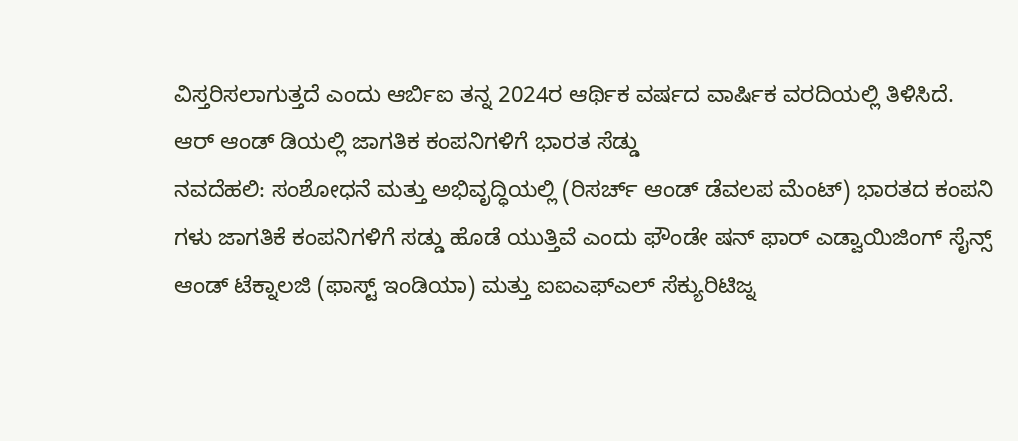ವಿಸ್ತರಿಸಲಾಗುತ್ತದೆ ಎಂದು ಆರ್ಬಿಐ ತನ್ನ 2024ರ ಆರ್ಥಿಕ ವರ್ಷದ ವಾರ್ಷಿಕ ವರದಿಯಲ್ಲಿ ತಿಳಿಸಿದೆ.
ಆರ್ ಆಂಡ್ ಡಿಯಲ್ಲಿ ಜಾಗತಿಕ ಕಂಪನಿಗಳಿಗೆ ಭಾರತ ಸೆಡ್ಡು
ನವದೆಹಲಿ: ಸಂಶೋಧನೆ ಮತ್ತು ಅಭಿವೃದ್ಧಿಯಲ್ಲಿ (ರಿಸರ್ಚ್ ಆಂಡ್ ಡೆವಲಪ ಮೆಂಟ್) ಭಾರತದ ಕಂಪನಿ ಗಳು ಜಾಗತಿಕೆ ಕಂಪನಿಗಳಿಗೆ ಸಡ್ಡು ಹೊಡೆ ಯುತ್ತಿವೆ ಎಂದು ಫೌಂಡೇ ಷನ್ ಫಾರ್ ಎಡ್ವಾಯಿಜಿಂಗ್ ಸೈನ್ಸ್ ಆಂಡ್ ಟೆಕ್ನಾಲಜಿ (ಫಾಸ್ಟ್ ಇಂಡಿಯಾ) ಮತ್ತು ಐಐಎಫ್ಎಲ್ ಸೆಕ್ಯುರಿಟಿಜ್ನ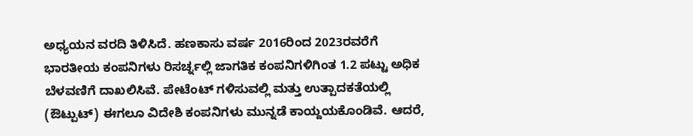ಅಧ್ಯಯನ ವರದಿ ತಿಳಿಸಿದೆ. ಹಣಕಾಸು ವರ್ಷ 2016ರಿಂದ 2023ರವರೆಗೆ ಭಾರತೀಯ ಕಂಪನಿಗಳು ರಿಸರ್ಚ್ನಲ್ಲಿ ಜಾಗತಿಕ ಕಂಪನಿಗಳಿಗಿಂತ 1.2 ಪಟ್ಟು ಅಧಿಕ ಬೆಳವಣಿಗೆ ದಾಖಲಿಸಿವೆ. ಪೇಟೆಂಟ್ ಗಳಿಸುವಲ್ಲಿ ಮತ್ತು ಉತ್ಪಾದಕತೆಯಲ್ಲಿ (ಔಟ್ಪುಟ್) ಈಗಲೂ ವಿದೇಶಿ ಕಂಪನಿಗಳು ಮುನ್ನಡೆ ಕಾಯ್ದಯಕೊಂಡಿವೆ. ಆದರೆ,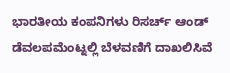ಭಾರತೀಯ ಕಂಪನಿಗಳು ರಿಸರ್ಚ್ ಆಂಡ್ ಡೆವಲಪಮೆಂಟ್ನಲ್ಲಿ ಬೆಳವಣಿಗೆ ದಾಖಲಿಸಿವೆ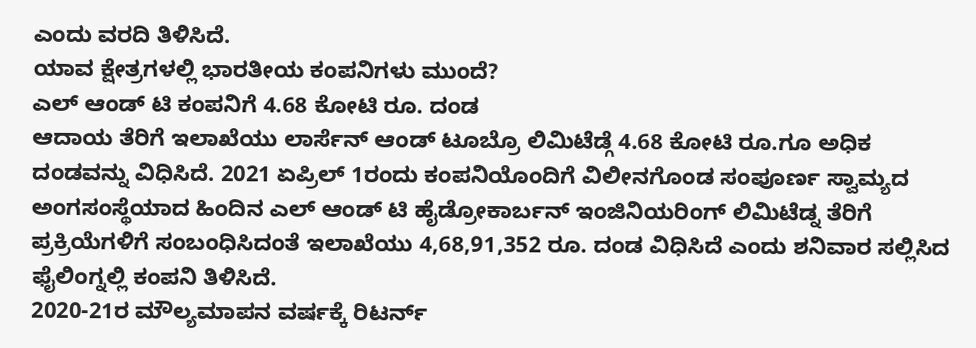ಎಂದು ವರದಿ ತಿಳಿಸಿದೆ.
ಯಾವ ಕ್ಷೇತ್ರಗಳಲ್ಲಿ ಭಾರತೀಯ ಕಂಪನಿಗಳು ಮುಂದೆ?
ಎಲ್ ಆಂಡ್ ಟಿ ಕಂಪನಿಗೆ 4.68 ಕೋಟಿ ರೂ. ದಂಡ
ಆದಾಯ ತೆರಿಗೆ ಇಲಾಖೆಯು ಲಾರ್ಸೆನ್ ಆಂಡ್ ಟೂಬ್ರೊ ಲಿಮಿಟೆಡ್ಗೆ 4.68 ಕೋಟಿ ರೂ.ಗೂ ಅಧಿಕ ದಂಡವನ್ನು ವಿಧಿಸಿದೆ. 2021 ಏಪ್ರಿಲ್ 1ರಂದು ಕಂಪನಿಯೊಂದಿಗೆ ವಿಲೀನಗೊಂಡ ಸಂಪೂರ್ಣ ಸ್ವಾಮ್ಯದ ಅಂಗಸಂಸ್ಥೆಯಾದ ಹಿಂದಿನ ಎಲ್ ಆಂಡ್ ಟಿ ಹೈಡ್ರೋಕಾರ್ಬನ್ ಇಂಜಿನಿಯರಿಂಗ್ ಲಿಮಿಟೆಡ್ನ ತೆರಿಗೆ ಪ್ರಕ್ರಿಯೆಗಳಿಗೆ ಸಂಬಂಧಿಸಿದಂತೆ ಇಲಾಖೆಯು 4,68,91,352 ರೂ. ದಂಡ ವಿಧಿಸಿದೆ ಎಂದು ಶನಿವಾರ ಸಲ್ಲಿಸಿದ ಫೈಲಿಂಗ್ನಲ್ಲಿ ಕಂಪನಿ ತಿಳಿಸಿದೆ.
2020-21ರ ಮೌಲ್ಯಮಾಪನ ವರ್ಷಕ್ಕೆ ರಿಟರ್ನ್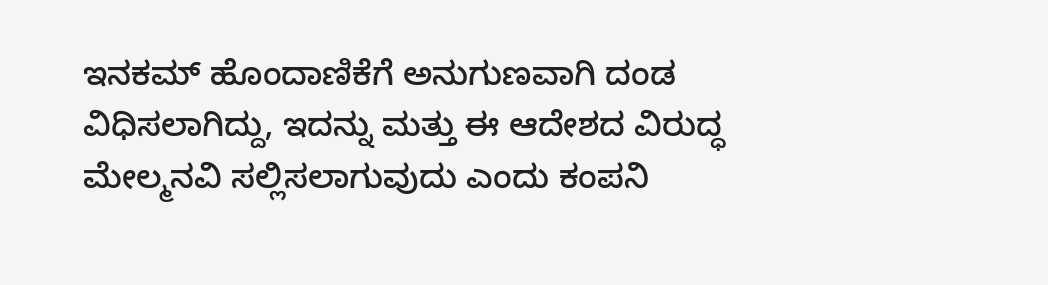ಇನಕಮ್ ಹೊಂದಾಣಿಕೆಗೆ ಅನುಗುಣವಾಗಿ ದಂಡ ವಿಧಿಸಲಾಗಿದ್ದು, ಇದನ್ನು ಮತ್ತು ಈ ಆದೇಶದ ವಿರುದ್ಧ ಮೇಲ್ಮನವಿ ಸಲ್ಲಿಸಲಾಗುವುದು ಎಂದು ಕಂಪನಿ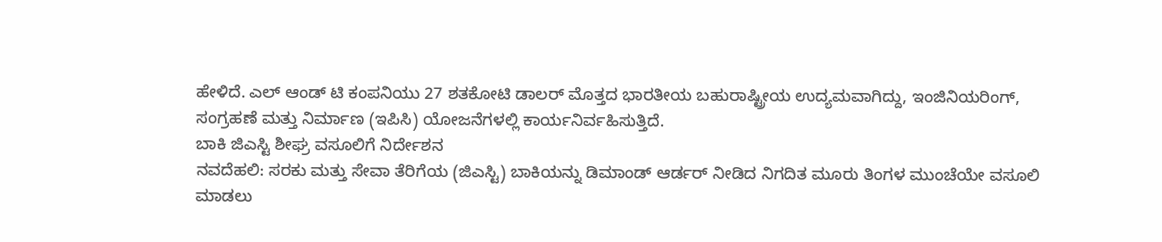ಹೇಳಿದೆ. ಎಲ್ ಆಂಡ್ ಟಿ ಕಂಪನಿಯು 27 ಶತಕೋಟಿ ಡಾಲರ್ ಮೊತ್ತದ ಭಾರತೀಯ ಬಹುರಾಷ್ಟ್ರೀಯ ಉದ್ಯಮವಾಗಿದ್ದು, ಇಂಜಿನಿಯರಿಂಗ್, ಸಂಗ್ರಹಣೆ ಮತ್ತು ನಿರ್ಮಾಣ (ಇಪಿಸಿ) ಯೋಜನೆಗಳಲ್ಲಿ ಕಾರ್ಯನಿರ್ವಹಿಸುತ್ತಿದೆ.
ಬಾಕಿ ಜಿಎಸ್ಟಿ ಶೀಘ್ರ ವಸೂಲಿಗೆ ನಿರ್ದೇಶನ
ನವದೆಹಲಿ: ಸರಕು ಮತ್ತು ಸೇವಾ ತೆರಿಗೆಯ (ಜಿಎಸ್ಟಿ) ಬಾಕಿಯನ್ನು ಡಿಮಾಂಡ್ ಆರ್ಡರ್ ನೀಡಿದ ನಿಗದಿತ ಮೂರು ತಿಂಗಳ ಮುಂಚೆಯೇ ವಸೂಲಿ ಮಾಡಲು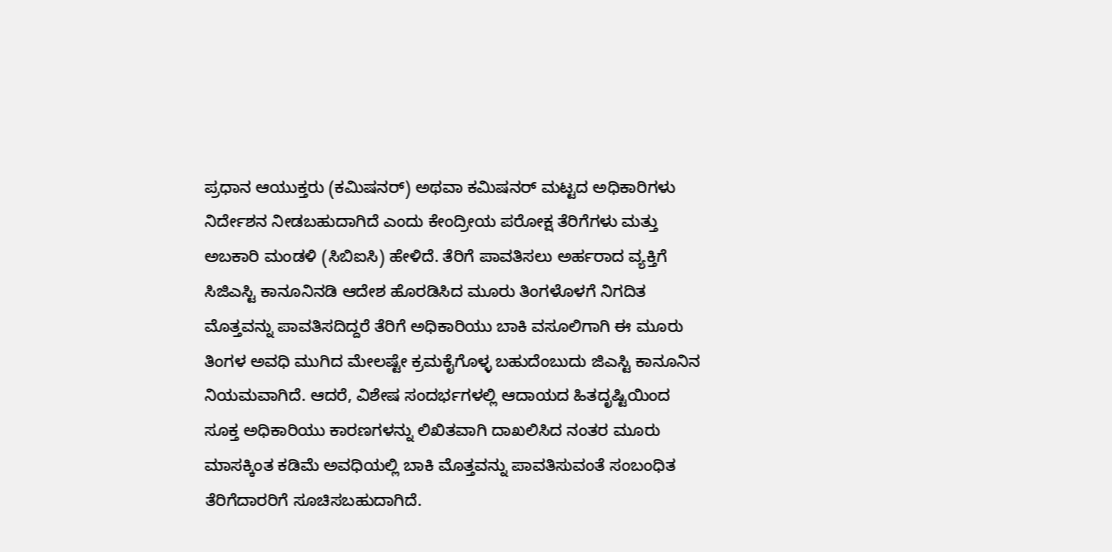ಪ್ರಧಾನ ಆಯುಕ್ತರು (ಕಮಿಷನರ್) ಅಥವಾ ಕಮಿಷನರ್ ಮಟ್ಟದ ಅಧಿಕಾರಿಗಳು ನಿರ್ದೇಶನ ನೀಡಬಹುದಾಗಿದೆ ಎಂದು ಕೇಂದ್ರೀಯ ಪರೋಕ್ಷ ತೆರಿಗೆಗಳು ಮತ್ತು ಅಬಕಾರಿ ಮಂಡಳಿ (ಸಿಬಿಐಸಿ) ಹೇಳಿದೆ. ತೆರಿಗೆ ಪಾವತಿಸಲು ಅರ್ಹರಾದ ವ್ಯಕ್ತಿಗೆ ಸಿಜಿಎಸ್ಟಿ ಕಾನೂನಿನಡಿ ಆದೇಶ ಹೊರಡಿಸಿದ ಮೂರು ತಿಂಗಳೊಳಗೆ ನಿಗದಿತ ಮೊತ್ತವನ್ನು ಪಾವತಿಸದಿದ್ದರೆ ತೆರಿಗೆ ಅಧಿಕಾರಿಯು ಬಾಕಿ ವಸೂಲಿಗಾಗಿ ಈ ಮೂರು ತಿಂಗಳ ಅವಧಿ ಮುಗಿದ ಮೇಲಷ್ಟೇ ಕ್ರಮಕೈಗೊಳ್ಳ ಬಹುದೆಂಬುದು ಜಿಎಸ್ಟಿ ಕಾನೂನಿನ ನಿಯಮವಾಗಿದೆ. ಆದರೆ, ವಿಶೇಷ ಸಂದರ್ಭಗಳಲ್ಲಿ ಆದಾಯದ ಹಿತದೃಷ್ಟಿಯಿಂದ ಸೂಕ್ತ ಅಧಿಕಾರಿಯು ಕಾರಣಗಳನ್ನು ಲಿಖಿತವಾಗಿ ದಾಖಲಿಸಿದ ನಂತರ ಮೂರು ಮಾಸಕ್ಕಿಂತ ಕಡಿಮೆ ಅವಧಿಯಲ್ಲಿ ಬಾಕಿ ಮೊತ್ತವನ್ನು ಪಾವತಿಸುವಂತೆ ಸಂಬಂಧಿತ ತೆರಿಗೆದಾರರಿಗೆ ಸೂಚಿಸಬಹುದಾಗಿದೆ.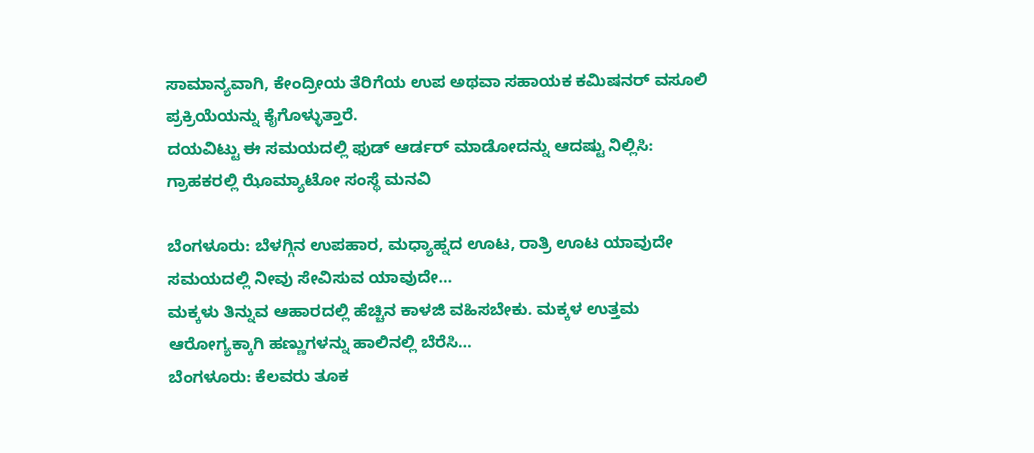ಸಾಮಾನ್ಯವಾಗಿ, ಕೇಂದ್ರೀಯ ತೆರಿಗೆಯ ಉಪ ಅಥವಾ ಸಹಾಯಕ ಕಮಿಷನರ್ ವಸೂಲಿ ಪ್ರಕ್ರಿಯೆಯನ್ನು ಕೈಗೊಳ್ಳುತ್ತಾರೆ.
ದಯವಿಟ್ಟು ಈ ಸಮಯದಲ್ಲಿ ಫುಡ್ ಆರ್ಡರ್ ಮಾಡೋದನ್ನು ಆದಷ್ಟು ನಿಲ್ಲಿಸಿ: ಗ್ರಾಹಕರಲ್ಲಿ ಝೊಮ್ಯಾಟೋ ಸಂಸ್ಥೆ ಮನವಿ

ಬೆಂಗಳೂರು: ಬೆಳಗ್ಗಿನ ಉಪಹಾರ, ಮಧ್ಯಾಹ್ನದ ಊಟ, ರಾತ್ರಿ ಊಟ ಯಾವುದೇ ಸಮಯದಲ್ಲಿ ನೀವು ಸೇವಿಸುವ ಯಾವುದೇ…
ಮಕ್ಕಳು ತಿನ್ನುವ ಆಹಾರದಲ್ಲಿ ಹೆಚ್ಚಿನ ಕಾಳಜಿ ವಹಿಸಬೇಕು. ಮಕ್ಕಳ ಉತ್ತಮ ಆರೋಗ್ಯಕ್ಕಾಗಿ ಹಣ್ಣುಗಳನ್ನು ಹಾಲಿನಲ್ಲಿ ಬೆರೆಸಿ…
ಬೆಂಗಳೂರು: ಕೆಲವರು ತೂಕ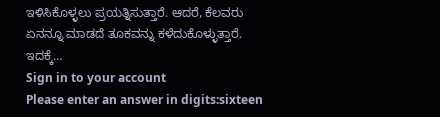ಇಳಿಸಿಕೊಳ್ಳಲು ಪ್ರಯತ್ನಿಸುತ್ತಾರೆ. ಆದರೆ, ಕೆಲವರು ಏನನ್ನೂ ಮಾಡದೆ ತೂಕವನ್ನು ಕಳೆದುಕೊಳ್ಳುತ್ತಾರೆ. ಇದಕ್ಕೆ…
Sign in to your account
Please enter an answer in digits:sixteen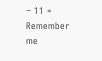− 11 =
Remember me